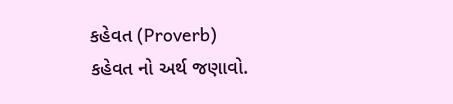કહેવત (Proverb)
કહેવત નો અર્થ જણાવો.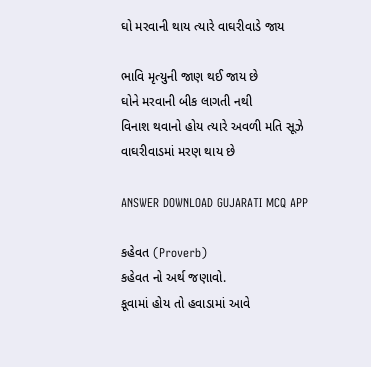ઘો મરવાની થાય ત્યારે વાઘરીવાડે જાય

ભાવિ મૃત્યુની જાણ થઈ જાય છે
ઘોને મરવાની બીક લાગતી નથી
વિનાશ થવાનો હોય ત્યારે અવળી મતિ સૂઝે
વાઘરીવાડમાં મરણ થાય છે

ANSWER DOWNLOAD GUJARATI MCQ APP

કહેવત (Proverb)
કહેવત નો અર્થ જણાવો.
કૂવામાં હોય તો હવાડામાં આવે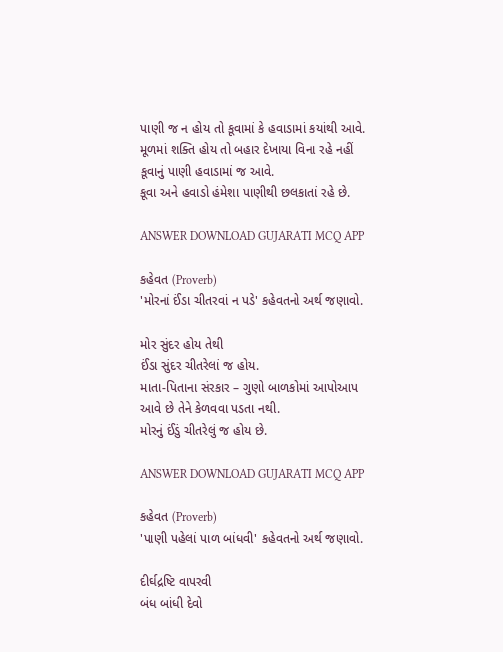પાણી જ ન હોય તો કૂવામાં કે હવાડામાં કયાંથી આવે.
મૂળમાં શક્તિ હોય તો બહાર દેખાયા વિના રહે નહીં
કૂવાનું પાણી હવાડામાં જ આવે.
કૂવા અને હવાડો હંમેશા પાણીથી છલકાતાં રહે છે.

ANSWER DOWNLOAD GUJARATI MCQ APP

કહેવત (Proverb)
'મોરનાં ઈંડા ચીતરવાં ન પડે' કહેવતનો અર્થ જણાવો.

મોર સુંદર હોય તેથી
ઈંડા સુંદર ચીતરેલાં જ હોય.
માતા-પિતાના સંરકાર – ગુણો બાળકોમાં આપોઆપ આવે છે તેને કેળવવા પડતા નથી.
મોરનું ઈંડું ચીતરેલું જ હોય છે.

ANSWER DOWNLOAD GUJARATI MCQ APP

કહેવત (Proverb)
'પાણી પહેલાં પાળ બાંધવી' કહેવતનો અર્થ જણાવો.

દીર્ઘદ્રષ્ટિ વાપરવી
બંધ બાંધી દેવો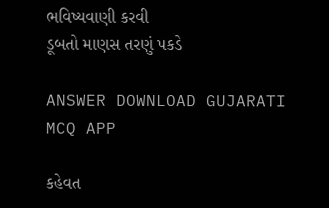ભવિષ્યવાણી કરવી
ડૂબતો માણસ તરણું પકડે

ANSWER DOWNLOAD GUJARATI MCQ APP

કહેવત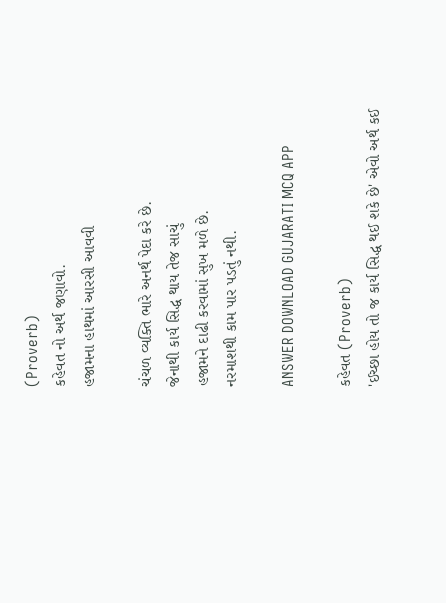(Proverb)
કહેવત નો અર્થ જણાવો.
હજામના હાથમાં આરસી આવવી

ચંચળ વ્યક્તિ ભારે અનર્થ પેદા કરે છે.
જેનાથી કાર્ય સિદ્ધ થાય તેજ સાચું
હજામને દાઢી કરવામાં સુખ મળે છે.
નરમાશથી કામ પાર પડતું નથી.

ANSWER DOWNLOAD GUJARATI MCQ APP

કહેવત (Proverb)
'ઈચ્છા હોય તો જ કાર્ય સિદ્ધ થઈ શકે છે' એવો અર્થ કઈ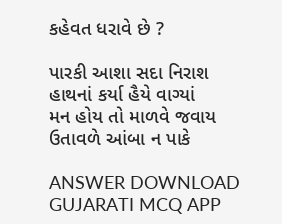કહેવત ધરાવે છે ?

પારકી આશા સદા નિરાશ
હાથનાં કર્યા હૈયે વાગ્યાં
મન હોય તો માળવે જવાય
ઉતાવળે આંબા ન પાકે

ANSWER DOWNLOAD GUJARATI MCQ APP